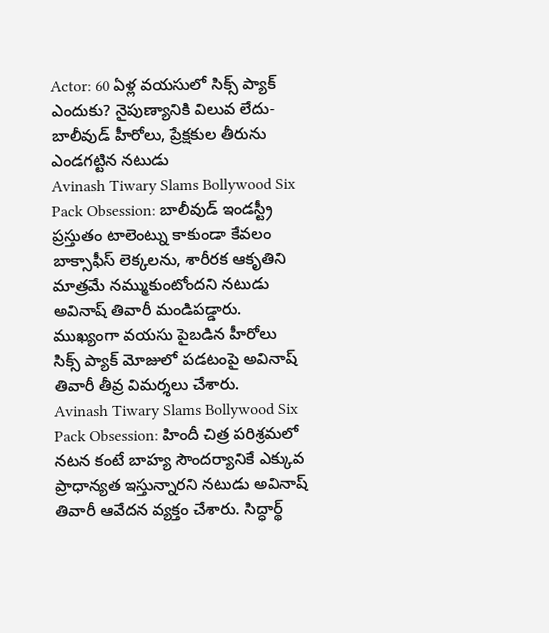Actor: 60 ఏళ్ల వయసులో సిక్స్ ప్యాక్ ఎందుకు? నైపుణ్యానికి విలువ లేదు- బాలీవుడ్ హీరోలు, ప్రేక్షకుల తీరును ఎండగట్టిన నటుడు
Avinash Tiwary Slams Bollywood Six Pack Obsession: బాలీవుడ్ ఇండస్ట్రీ ప్రస్తుతం టాలెంట్ను కాకుండా కేవలం బాక్సాఫీస్ లెక్కలను, శారీరక ఆకృతిని మాత్రమే నమ్ముకుంటోందని నటుడు అవినాష్ తివారీ మండిపడ్డారు. ముఖ్యంగా వయసు పైబడిన హీరోలు సిక్స్ ప్యాక్ మోజులో పడటంపై అవినాష్ తివారీ తీవ్ర విమర్శలు చేశారు.
Avinash Tiwary Slams Bollywood Six Pack Obsession: హిందీ చిత్ర పరిశ్రమలో నటన కంటే బాహ్య సౌందర్యానికే ఎక్కువ ప్రాధాన్యత ఇస్తున్నారని నటుడు అవినాష్ తివారీ ఆవేదన వ్యక్తం చేశారు. సిద్ధార్థ్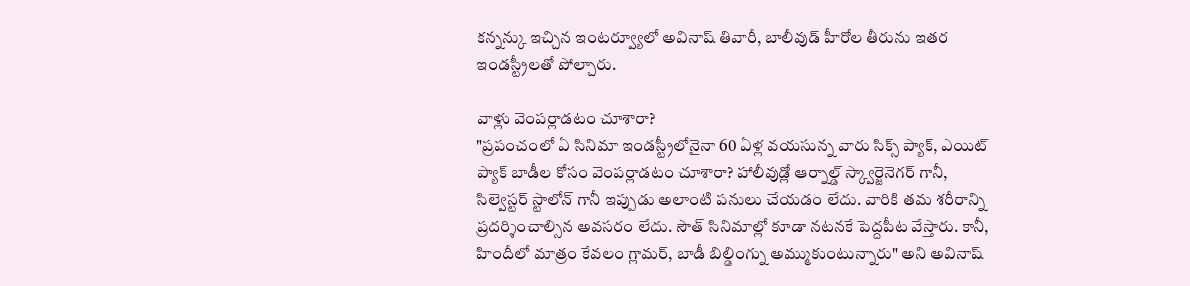కన్నన్కు ఇచ్చిన ఇంటర్వ్యూలో అవినాష్ తివారీ, బాలీవుడ్ హీరోల తీరును ఇతర ఇండస్ట్రీలతో పోల్చారు.

వాళ్లు వెంపర్లాడటం చూశారా?
"ప్రపంచంలో ఏ సినిమా ఇండస్ట్రీలోనైనా 60 ఏళ్ల వయసున్న వారు సిక్స్ ప్యాక్, ఎయిట్ ప్యాక్ బాడీల కోసం వెంపర్లాడటం చూశారా? హాలీవుడ్లో ఆర్నాల్డ్ స్క్వార్జెనెగర్ గానీ, సిల్వెస్టర్ స్టాలోన్ గానీ ఇప్పుడు అలాంటి పనులు చేయడం లేదు. వారికి తమ శరీరాన్ని ప్రదర్శించాల్సిన అవసరం లేదు. సౌత్ సినిమాల్లో కూడా నటనకే పెద్దపీట వేస్తారు. కానీ, హిందీలో మాత్రం కేవలం గ్లామర్, బాడీ బిల్డింగ్ను అమ్ముకుంటున్నారు" అని అవినాష్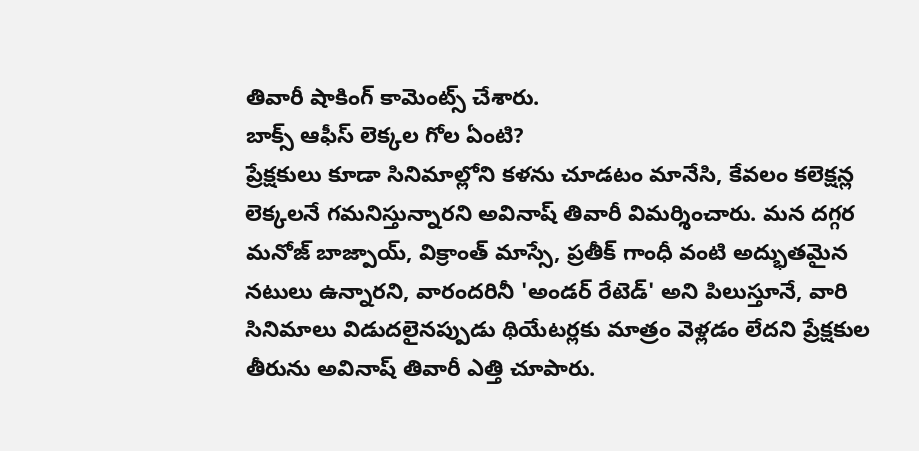తివారీ షాకింగ్ కామెంట్స్ చేశారు.
బాక్స్ ఆఫీస్ లెక్కల గోల ఏంటి?
ప్రేక్షకులు కూడా సినిమాల్లోని కళను చూడటం మానేసి, కేవలం కలెక్షన్ల లెక్కలనే గమనిస్తున్నారని అవినాష్ తివారీ విమర్శించారు. మన దగ్గర మనోజ్ బాజ్పాయ్, విక్రాంత్ మాస్సే, ప్రతీక్ గాంధీ వంటి అద్భుతమైన నటులు ఉన్నారని, వారందరినీ 'అండర్ రేటెడ్' అని పిలుస్తూనే, వారి సినిమాలు విడుదలైనప్పుడు థియేటర్లకు మాత్రం వెళ్లడం లేదని ప్రేక్షకుల తీరును అవినాష్ తివారీ ఎత్తి చూపారు.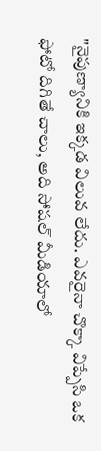"నైపుణ్యానికి ఇక్కడ విలువ లేదు. ఎవరైనా చొక్కా విప్పేసి ఒక ఫోటో దిగితే చాలు, అది సోషల్ మీడియాలో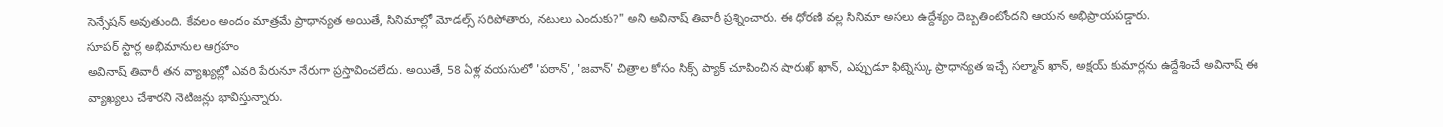సెన్సేషన్ అవుతుంది. కేవలం అందం మాత్రమే ప్రాధాన్యత అయితే, సినిమాల్లో మోడల్స్ సరిపోతారు, నటులు ఎందుకు?" అని అవినాష్ తివారీ ప్రశ్నించారు. ఈ ధోరణి వల్ల సినిమా అసలు ఉద్దేశ్యం దెబ్బతింటోందని ఆయన అభిప్రాయపడ్డారు.
సూపర్ స్టార్ల అభిమానుల ఆగ్రహం
అవినాష్ తివారీ తన వ్యాఖ్యల్లో ఎవరి పేరునూ నేరుగా ప్రస్తావించలేదు. అయితే, 58 ఏళ్ల వయసులో 'పఠాన్', 'జవాన్' చిత్రాల కోసం సిక్స్ ప్యాక్ చూపించిన షారుఖ్ ఖాన్, ఎప్పుడూ ఫిట్నెస్కు ప్రాధాన్యత ఇచ్చే సల్మాన్ ఖాన్, అక్షయ్ కుమార్లను ఉద్దేశించే అవినాష్ ఈ వ్యాఖ్యలు చేశారని నెటిజన్లు భావిస్తున్నారు.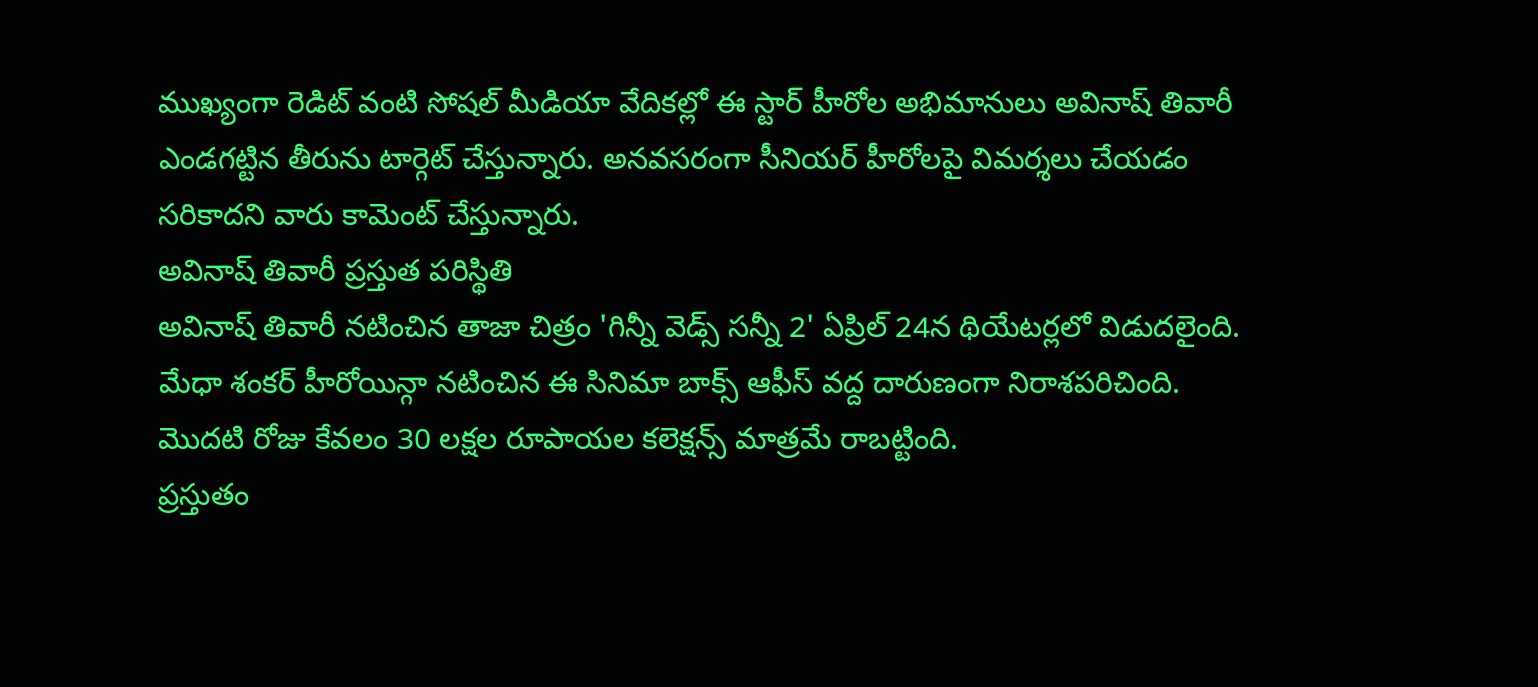ముఖ్యంగా రెడిట్ వంటి సోషల్ మీడియా వేదికల్లో ఈ స్టార్ హీరోల అభిమానులు అవినాష్ తివారీ ఎండగట్టిన తీరును టార్గెట్ చేస్తున్నారు. అనవసరంగా సీనియర్ హీరోలపై విమర్శలు చేయడం సరికాదని వారు కామెంట్ చేస్తున్నారు.
అవినాష్ తివారీ ప్రస్తుత పరిస్థితి
అవినాష్ తివారీ నటించిన తాజా చిత్రం 'గిన్నీ వెడ్స్ సన్నీ 2' ఏప్రిల్ 24న థియేటర్లలో విడుదలైంది. మేధా శంకర్ హీరోయిన్గా నటించిన ఈ సినిమా బాక్స్ ఆఫీస్ వద్ద దారుణంగా నిరాశపరిచింది. మొదటి రోజు కేవలం 30 లక్షల రూపాయల కలెక్షన్స్ మాత్రమే రాబట్టింది.
ప్రస్తుతం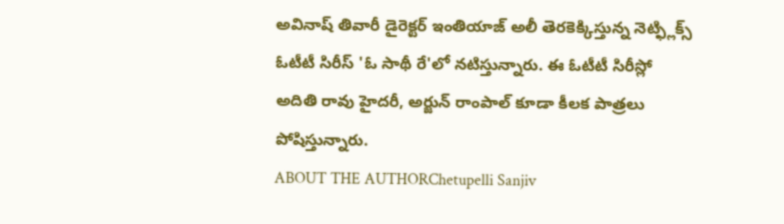అవినాష్ తివారీ డైరెక్టర్ ఇంతియాజ్ అలీ తెరకెక్కిస్తున్న నెట్ఫ్లిక్స్ ఓటీటీ సిరీస్ 'ఓ సాథీ రే'లో నటిస్తున్నారు. ఈ ఓటీటీ సిరీస్లో అదితి రావు హైదరీ, అర్జున్ రాంపాల్ కూడా కీలక పాత్రలు పోషిస్తున్నారు.
ABOUT THE AUTHORChetupelli Sanjiv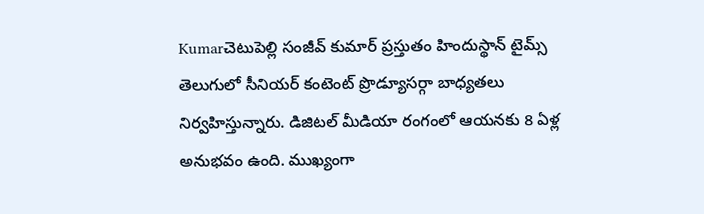Kumarచెటుపెల్లి సంజీవ్ కుమార్ ప్రస్తుతం హిందుస్థాన్ టైమ్స్ తెలుగులో సీనియర్ కంటెంట్ ప్రొడ్యూసర్గా బాధ్యతలు నిర్వహిస్తున్నారు. డిజిటల్ మీడియా రంగంలో ఆయనకు 8 ఏళ్ల అనుభవం ఉంది. ముఖ్యంగా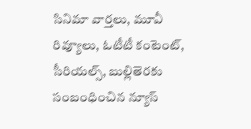సినిమా వార్తలు, మూవీ రివ్యూలు, ఓటీటీ కంటెంట్, సీరియల్స్, బుల్లితెరకు సంబంధించిన న్యూస్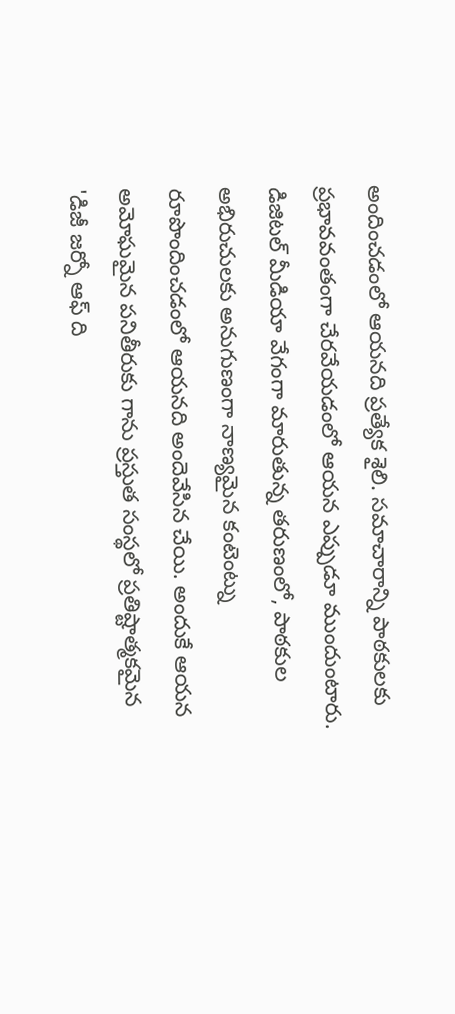అందించడంలో ఆయనది ప్రత్యేక శైలి. సమాచారాన్ని పాఠకులకు ప్రభావవంతంగా చేరవేయడంలో ఆయన ఎప్పుడూ ముందుంటారు. డిజిటల్ మీడియా వేగంగా మారుతున్న తరుణంలో, పాఠకుల అభిరుచులకు అనుగుణంగా నాణ్యమైన కంటెంట్ను రూపొందించడంలో ఆయనది అందెవేసిన చేయి. అందుకే ఆయన అమోఘమైన పనితీరుకు గాను ప్రస్తుత సంస్థలో ప్రతిష్టాత్మకమైన 'డిజీ జర్నో ఆఫ్ ది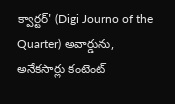క్వార్టర్' (Digi Journo of the Quarter) అవార్డును, అనేకసార్లు కంటెంట్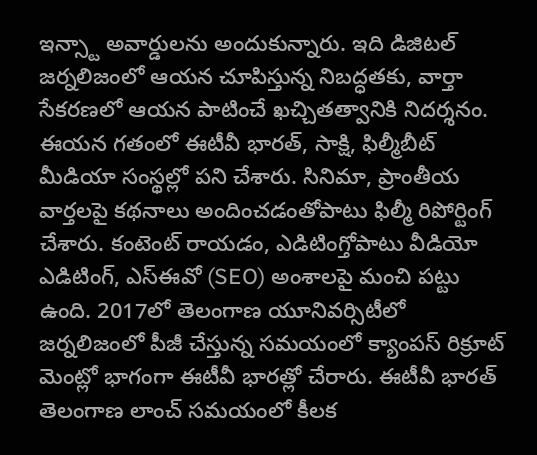ఇన్స్టా అవార్డులను అందుకున్నారు. ఇది డిజిటల్ జర్నలిజంలో ఆయన చూపిస్తున్న నిబద్ధతకు, వార్తా సేకరణలో ఆయన పాటించే ఖచ్చితత్వానికి నిదర్శనం. ఈయన గతంలో ఈటీవీ భారత్, సాక్షి, ఫిల్మీబీట్ మీడియా సంస్థల్లో పని చేశారు. సినిమా, ప్రాంతీయ వార్తలపై కథనాలు అందించడంతోపాటు ఫిల్మీ రిపోర్టింగ్ చేశారు. కంటెంట్ రాయడం, ఎడిటింగ్తోపాటు వీడియో ఎడిటింగ్, ఎస్ఈవో (SEO) అంశాలపై మంచి పట్టు ఉంది. 2017లో తెలంగాణ యూనివర్సిటీలో జర్నలిజంలో పీజీ చేస్తున్న సమయంలో క్యాంపస్ రిక్రూట్ మెంట్లో భాగంగా ఈటీవీ భారత్లో చేరారు. ఈటీవీ భారత్ తెలంగాణ లాంచ్ సమయంలో కీలక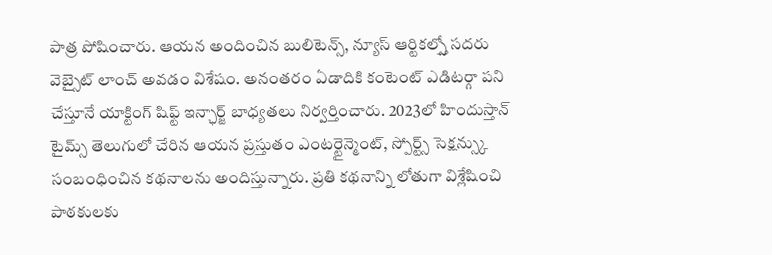పాత్ర పోషించారు. ఆయన అందించిన బులిటెన్స్, న్యూస్ ఆర్టికల్స్తో సదరు వెబ్సైట్ లాంచ్ అవడం విశేషం. అనంతరం ఏడాదికి కంటెంట్ ఎడిటర్గా పని చేస్తూనే యాక్టింగ్ షిఫ్ట్ ఇన్ఛార్జ్ బాధ్యతలు నిర్వర్తించారు. 2023లో హిందుస్తాన్ టైమ్స్ తెలుగులో చేరిన ఆయన ప్రస్తుతం ఎంటర్టైన్మెంట్, స్పోర్ట్స్ సెక్షన్స్కు సంబంధించిన కథనాలను అందిస్తున్నారు. ప్రతి కథనాన్ని లోతుగా విశ్లేషించి పాఠకులకు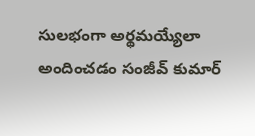సులభంగా అర్థమయ్యేలా అందించడం సంజీవ్ కుమార్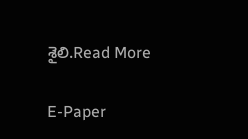శైలి.Read More

E-Paper